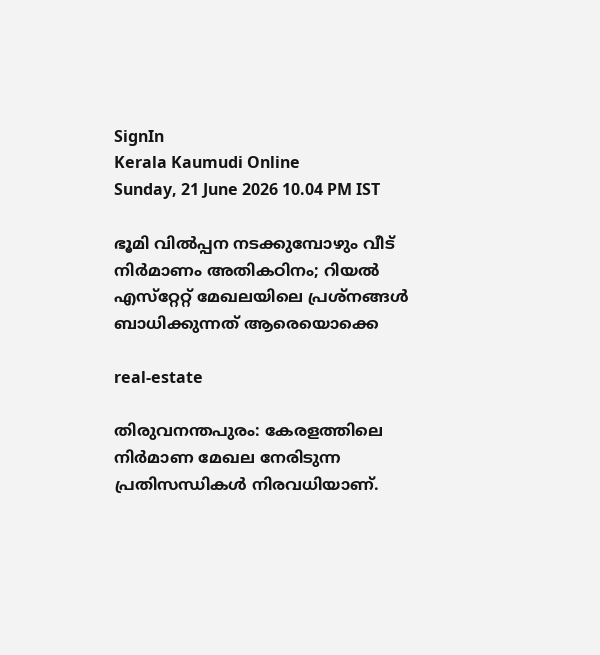SignIn
Kerala Kaumudi Online
Sunday, 21 June 2026 10.04 PM IST

ഭൂമി വില്‍പ്പന നടക്കുമ്പോഴും വീട് നിര്‍മാണം അതികഠിനം; റിയല്‍ എസ്‌റ്റേറ്റ് മേഖലയിലെ പ്രശ്‌നങ്ങള്‍ ബാധിക്കുന്നത് ആരെയൊക്കെ

real-estate

തിരുവനന്തപുരം: കേരളത്തിലെ നിര്‍മാണ മേഖല നേരിടുന്ന പ്രതിസന്ധികള്‍ നിരവധിയാണ്.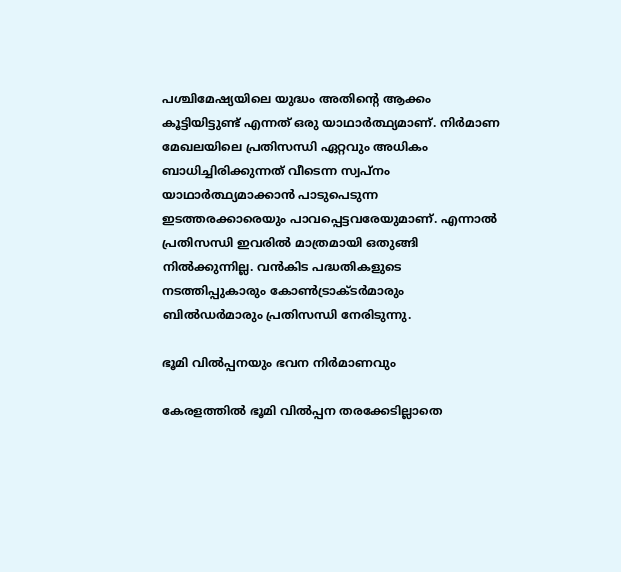പശ്ചിമേഷ്യയിലെ യുദ്ധം അതിന്റെ ആക്കം കൂട്ടിയിട്ടുണ്ട് എന്നത് ഒരു യാഥാര്‍ത്ഥ്യമാണ്. നിര്‍മാണ മേഖലയിലെ പ്രതിസന്ധി ഏറ്റവും അധികം ബാധിച്ചിരിക്കുന്നത് വീടെന്ന സ്വപ്‌നം യാഥാര്‍ത്ഥ്യമാക്കാന്‍ പാടുപെടുന്ന ഇടത്തരക്കാരെയും പാവപ്പെട്ടവരേയുമാണ്. എന്നാല്‍ പ്രതിസന്ധി ഇവരില്‍ മാത്രമായി ഒതുങ്ങി നില്‍ക്കുന്നില്ല. വന്‍കിട പദ്ധതികളുടെ നടത്തിപ്പുകാരും കോണ്‍ട്രാക്ടര്‍മാരും ബില്‍ഡര്‍മാരും പ്രതിസന്ധി നേരിടുന്നു.

ഭൂമി വില്‍പ്പനയും ഭവന നിര്‍മാണവും

കേരളത്തില്‍ ഭൂമി വില്‍പ്പന തരക്കേടില്ലാതെ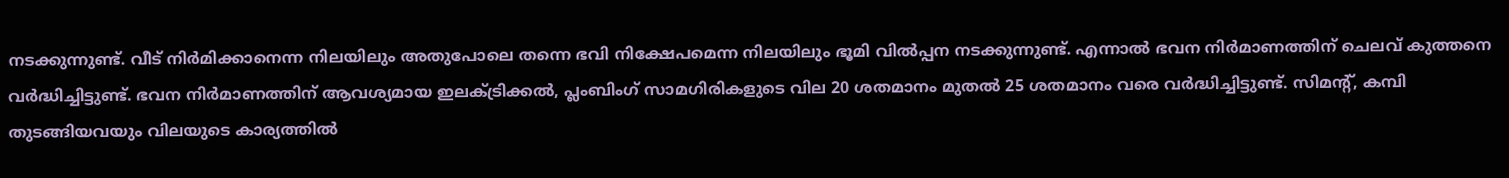നടക്കുന്നുണ്ട്. വീട് നിര്‍മിക്കാനെന്ന നിലയിലും അതുപോലെ തന്നെ ഭവി നിക്ഷേപമെന്ന നിലയിലും ഭൂമി വില്‍പ്പന നടക്കുന്നുണ്ട്. എന്നാല്‍ ഭവന നിര്‍മാണത്തിന് ചെലവ് കുത്തനെ വര്‍ദ്ധിച്ചിട്ടുണ്ട്. ഭവന നിര്‍മാണത്തിന് ആവശ്യമായ ഇലക്ട്രിക്കല്‍, പ്ലംബിംഗ് സാമഗിരികളുടെ വില 20 ശതമാനം മുതല്‍ 25 ശതമാനം വരെ വര്‍ദ്ധിച്ചിട്ടുണ്ട്. സിമന്റ്, കമ്പി തുടങ്ങിയവയും വിലയുടെ കാര്യത്തില്‍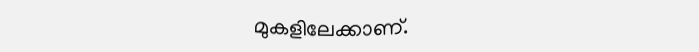മുകളിലേക്കാണ്.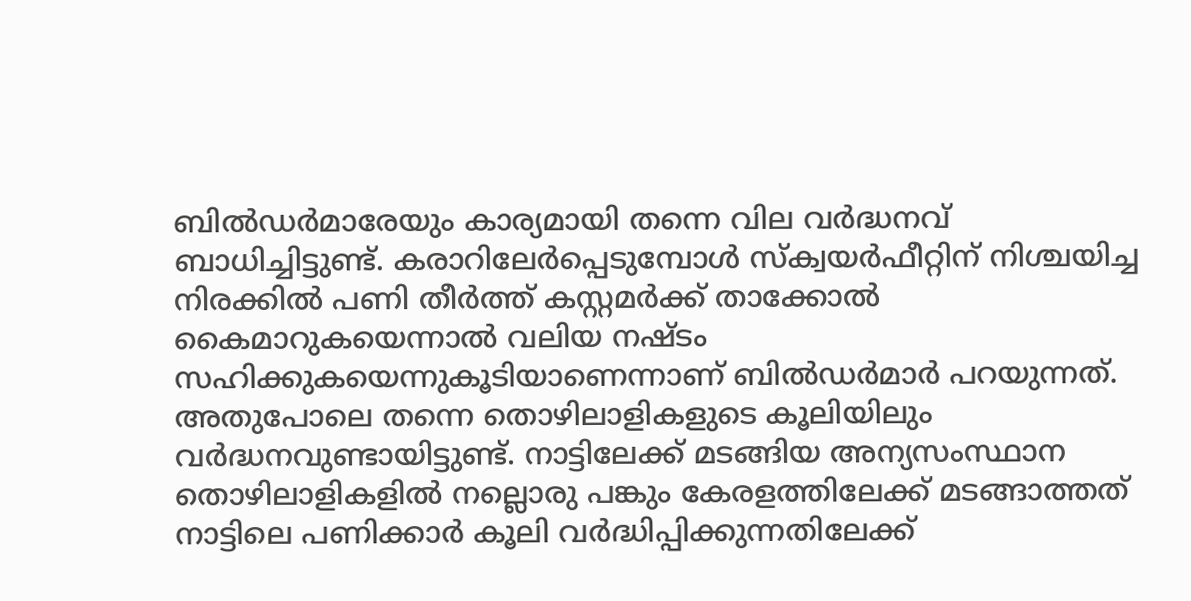ബില്‍ഡര്‍മാരേയും കാര്യമായി തന്നെ വില വര്‍ദ്ധനവ് ബാധിച്ചിട്ടുണ്ട്. കരാറിലേര്‍പ്പെടുമ്പോള്‍ സ്‌ക്വയര്‍ഫീറ്റിന് നിശ്ചയിച്ച നിരക്കില്‍ പണി തീര്‍ത്ത് കസ്റ്റമര്‍ക്ക് താക്കോല്‍ കൈമാറുകയെന്നാല്‍ വലിയ നഷ്ടം സഹിക്കുകയെന്നുകൂടിയാണെന്നാണ് ബില്‍ഡര്‍മാര്‍ പറയുന്നത്. അതുപോലെ തന്നെ തൊഴിലാളികളുടെ കൂലിയിലും വര്‍ദ്ധനവുണ്ടായിട്ടുണ്ട്. നാട്ടിലേക്ക് മടങ്ങിയ അന്യസംസ്ഥാന തൊഴിലാളികളില്‍ നല്ലൊരു പങ്കും കേരളത്തിലേക്ക് മടങ്ങാത്തത് നാട്ടിലെ പണിക്കാര്‍ കൂലി വര്‍ദ്ധിപ്പിക്കുന്നതിലേക്ക്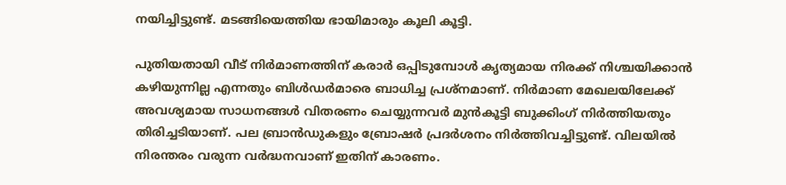നയിച്ചിട്ടുണ്ട്. മടങ്ങിയെത്തിയ ഭായിമാരും കൂലി കൂട്ടി.

പുതിയതായി വീട് നിര്‍മാണത്തിന് കരാര്‍ ഒപ്പിടുമ്പോള്‍ കൃത്യമായ നിരക്ക് നിശ്ചയിക്കാന്‍ കഴിയുന്നില്ല എന്നതും ബിള്‍ഡര്‍മാരെ ബാധിച്ച പ്രശ്‌നമാണ്. നിര്‍മാണ മേഖലയിലേക്ക് അവശ്യമായ സാധനങ്ങള്‍ വിതരണം ചെയ്യുന്നവര്‍ മുന്‍കൂട്ടി ബുക്കിംഗ് നിര്‍ത്തിയതും തിരിച്ചടിയാണ്. പല ബ്രാന്‍ഡുകളും ബ്രോഷര്‍ പ്രദര്‍ശനം നിര്‍ത്തിവച്ചിട്ടുണ്ട്. വിലയില്‍ നിരന്തരം വരുന്ന വര്‍ദ്ധനവാണ് ഇതിന് കാരണം.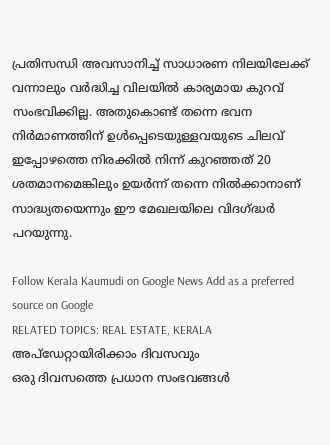പ്രതിസന്ധി അവസാനിച്ച് സാധാരണ നിലയിലേക്ക് വന്നാലും വര്‍ദ്ധിച്ച വിലയില്‍ കാര്യമായ കുറവ് സംഭവിക്കില്ല. അതുകൊണ്ട് തന്നെ ഭവന നിര്‍മാണത്തിന് ഉള്‍പ്പെടെയുള്ളവയുടെ ചിലവ് ഇപ്പോഴത്തെ നിരക്കില്‍ നിന്ന് കുറഞ്ഞത് 20 ശതമാനമെങ്കിലും ഉയര്‍ന്ന് തന്നെ നില്‍ക്കാനാണ് സാദ്ധ്യതയെന്നും ഈ മേഖലയിലെ വിദഗ്ദ്ധര്‍ പറയുന്നു.

Follow Kerala Kaumudi on Google News Add as a preferred source on Google
RELATED TOPICS: REAL ESTATE, KERALA
അപ്ഡേറ്റായിരിക്കാം ദിവസവും
ഒരു ദിവസത്തെ പ്രധാന സംഭവങ്ങൾ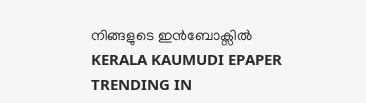നിങ്ങളുടെ ഇൻബോക്സിൽ
KERALA KAUMUDI EPAPER
TRENDING IN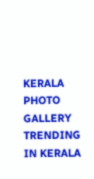KERALA
PHOTO GALLERY
TRENDING IN KERALA